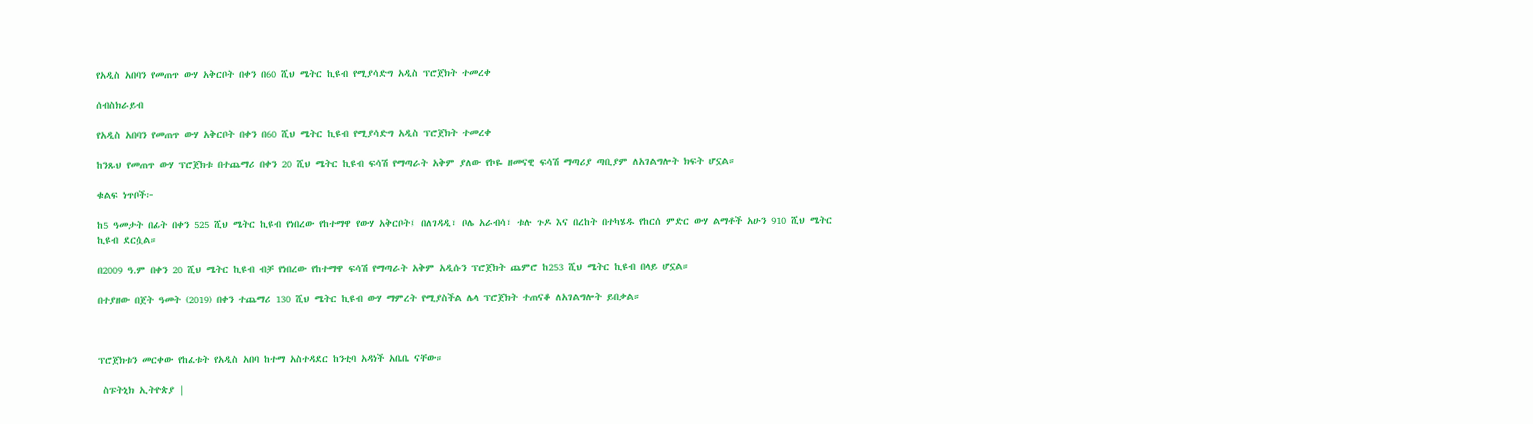የአዲስ አበባን የመጠጥ ውሃ አቅርቦት በቀን በ60 ሺህ ሜትር ኪዩብ የሚያሳድግ አዲስ ፕሮጀክት ተመረቀ

ሰብስክራይብ

የአዲስ አበባን የመጠጥ ውሃ አቅርቦት በቀን በ60 ሺህ ሜትር ኪዩብ የሚያሳድግ አዲስ ፕሮጀክት ተመረቀ

ከንጹህ የመጠጥ ውሃ ፕሮጀክቱ በተጨማሪ በቀን 20 ሺህ ሜትር ኪዩብ ፍሳሽ የማጣራት አቅም ያለው የኮዬ ዘመናዊ ፍሳሽ ማጣሪያ ጣቢያም ለአገልግሎት ክፍት ሆኗል።

ቁልፍ ነጥቦች፦

ከ5 ዓመታት በፊት በቀን 525 ሺህ ሜትር ኪዩብ የነበረው የከተማዋ የውሃ አቅርቦት፤ በለገዳዲ፣ ቦሌ አራብሳ፣ ቱሉ ጉዶ እና በረከት በተካሄዱ የከርሰ ምድር ውሃ ልማቶች አሁን 910 ሺህ ሜትር ኪዩብ ደርሷል።

በ2009 ዓ.ም በቀን 20 ሺህ ሜትር ኪዩብ ብቻ የነበረው የከተማዋ ፍሳሽ የማጣራት አቅም አዲሱን ፕሮጀክት ጨምሮ ከ253 ሺህ ሜትር ኪዩብ በላይ ሆኗል።

በተያዘው በጀት ዓመት (2019) በቀን ተጨማሪ 130 ሺህ ሜትር ኪዩብ ውሃ ማምረት የሚያስችል ሌላ ፕሮጀክት ተጠናቆ ለአገልግሎት ይበቃል።



ፕሮጀክቱን መርቀው የከፈቱት የአዲስ አበባ ከተማ አስተዳደር ከንቲባ አዳነች አቤቤ ናቸው።

 ስፑትኒክ ኢትዮጵያ |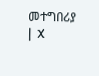መተግበሪያ |  X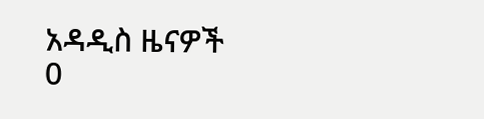አዳዲስ ዜናዎች
0